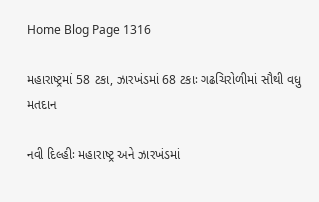Home Blog Page 1316

મહારાષ્ટ્રમાં 58 ટકા, ઝારખંડમાં 68 ટકાઃ ગઢચિરોળીમાં સૌથી વધુ મતદાન

નવી દિલ્હીઃ મહારાષ્ટ્ર અને ઝારખંડમાં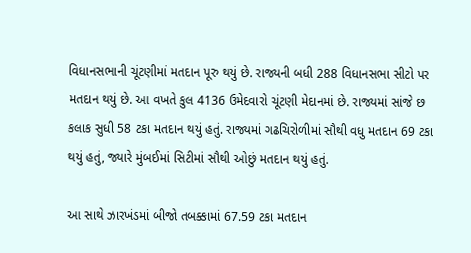વિધાનસભાની ચૂંટણીમાં મતદાન પૂરુ થયું છે. રાજ્યની બધી 288 વિધાનસભા સીટો પર મતદાન થયું છે. આ વખતે કુલ 4136 ઉમેદવારો ચૂંટણી મેદાનમાં છે. રાજ્યમાં સાંજે છ કલાક સુધી 58 ટકા મતદાન થયું હતું. રાજ્યમાં ગઢચિરોળીમાં સૌથી વધુ મતદાન 69 ટકા થયું હતું, જ્યારે મુંબઈમાં સિટીમાં સૌથી ઓછું મતદાન થયું હતું.

આ સાથે ઝારખંડમાં બીજો તબક્કામાં 67.59 ટકા મતદાન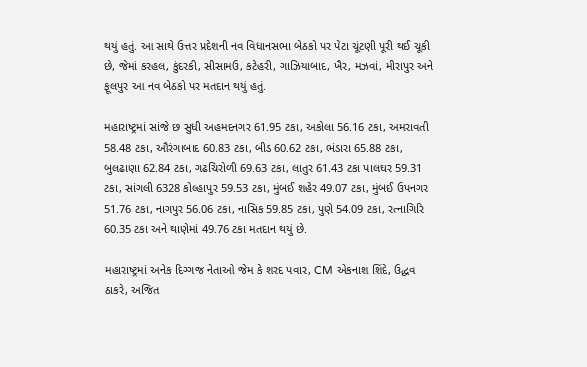થયું હતું. આ સાથે ઉત્તર પ્રદેશની નવ વિધાનસભા બેઠકો પર પેટા ચૂંટણી પૂરી થઈ ચૂકી છે, જેમાં કરહલ, કુંદરકી, સીસામઉ, કટેહરી, ગાઝિયાબાદ, ખૈર, મઝવાં, મીરાપુર અને ફૂલપુર આ નવ બેઠકો પર મતદાન થયું હતું.

મહારાષ્ટ્રમાં સાંજે છ સુધી અહમદનગર 61.95 ટકા, અકોલા 56.16 ટકા, અમરાવતી 58.48 ટકા, ઔરંગાબાદ 60.83 ટકા, બીડ 60.62 ટકા, ભંડારા 65.88 ટકા, બુલઢાણા 62.84 ટકા, ગઢચિરોળી 69.63 ટકા, લાતુર 61.43 ટકા પાલઘર 59.31 ટકા, સાંગલી 6328 કોલ્હાપુર 59.53 ટકા, મુંબઈ શહેર 49.07 ટકા, મુંબઈ ઉપનગર 51.76 ટકા, નાગપુર 56.06 ટકા, નાસિક 59.85 ટકા, પુણે 54.09 ટકા, રત્નાગિરિ 60.35 ટકા અને થાણેમાં 49.76 ટકા મતદાન થયું છે.

મહારાષ્ટ્રમાં અનેક દિગ્ગજ નેતાઓ જેમ કે શરદ પવાર, CM એકનાશ શિંદે, ઉદ્ધવ ઠાકરે, અજિત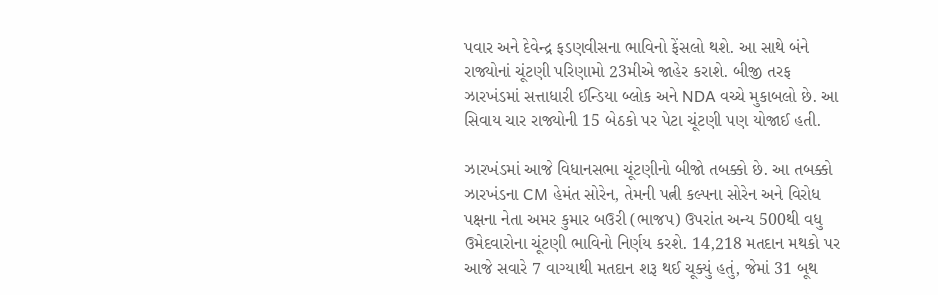પવાર અને દેવેન્દ્ર ફડણવીસના ભાવિનો ફેંસલો થશે. આ સાથે બંને રાજ્યોનાં ચૂંટણી પરિણામો 23મીએ જાહેર કરાશે. બીજી તરફ ઝારખંડમાં સત્તાધારી ઈન્ડિયા બ્લોક અને NDA વચ્ચે મુકાબલો છે. આ સિવાય ચાર રાજ્યોની 15 બેઠકો પર પેટા ચૂંટણી પણ યોજાઈ હતી.

ઝારખંડમાં આજે વિધાનસભા ચૂંટણીનો બીજો તબક્કો છે. આ તબક્કો ઝારખંડના CM હેમંત સોરેન, તેમની પત્ની કલ્પના સોરેન અને વિરોધ પક્ષના નેતા અમર કુમાર બઉરી (ભાજપ) ઉપરાંત અન્ય 500થી વધુ ઉમેદવારોના ચૂંટણી ભાવિનો નિર્ણય કરશે. 14,218 મતદાન મથકો પર આજે સવારે 7 વાગ્યાથી મતદાન શરૂ થઈ ચૂક્યું હતું, જેમાં 31 બૂથ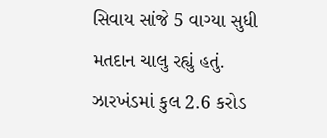સિવાય સાંજે 5 વાગ્યા સુધી મતદાન ચાલુ રહ્યું હતું. ઝારખંડમાં કુલ 2.6 કરોડ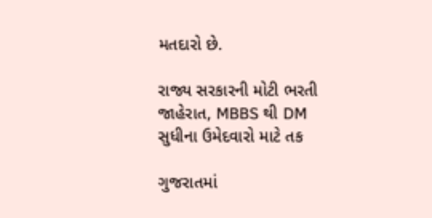મતદારો છે.

રાજ્ય સરકારની મોટી ભરતી જાહેરાત, MBBS થી DM સુધીના ઉમેદવારો માટે તક

ગુજરાતમાં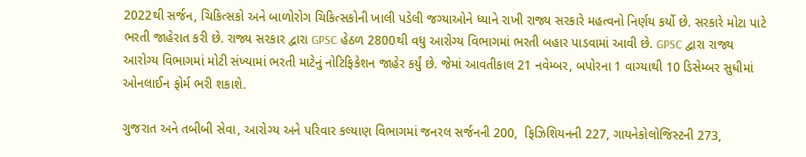2022થી સર્જન, ચિકિત્સકો અને બાળોરોગ ચિકિત્સકોની ખાલી પડેલી જગ્યાઓને ધ્યાને રાખી રાજ્ય સરકારે મહત્વનો નિર્ણય કર્યો છે. સરકારે મોટા પાટે ભરતી જાહેરાત કરી છે. રાજ્ય સરકાર દ્વારા GPSC હેઠળ 2800થી વધુ આરોગ્ય વિભાગમાં ભરતી બહાર પાડવામાં આવી છે. GPSC દ્વારા રાજ્ય આરોગ્ય વિભાગમાં મોટી સંખ્યામાં ભરતી માટેનું નોટિફિકેશન જાહેર કર્યું છે. જેમાં આવતીકાલ 21 નવેમ્બર, બપોરના 1 વાગ્યાથી 10 ડિસેમ્બર સુધીમાં ઓનલાઈન ફોર્મ ભરી શકાશે.

ગુજરાત અને તબીબી સેવા, આરોગ્ય અને પરિવાર કલ્યાણ વિભાગમાં જનરલ સર્જનની 200,  ફિઝિશિયનની 227, ગાયનેકોલોજિસ્ટની 273,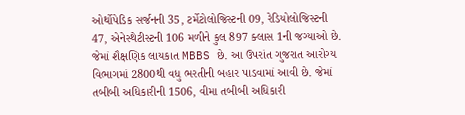ઓર્થોપેડિક સર્જનની 35, ટર્મેટોલોજિસ્ટની 09, રેડિયોલોજિસ્ટની 47, એનેસ્થેટીસ્ટની 106 મળીને કુલ 897 ક્લાસ 1ની જગ્યાઓ છે. જેમાં શૈક્ષણિક લાયકાત MBBS છે. આ ઉપરાંત ગુજરાત આરોગ્ય વિભાગમાં 2800થી વધુ ભરતીની બહાર પાડવામાં આવી છે. જેમાં  તબીબી અધિકારીની 1506, વીમા તબીબી અધિકારી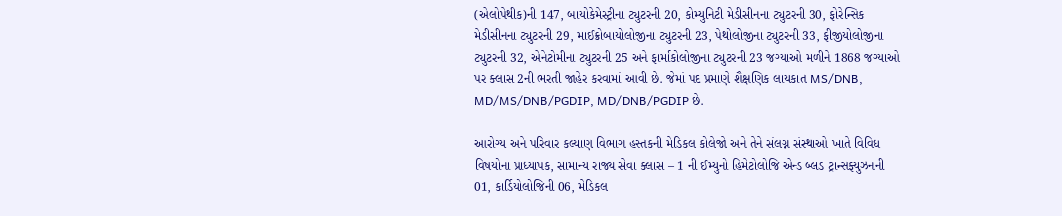(એલોપેથીક)ની 147, બાયોકેમેસ્ટ્રીના ટ્યુટરની 20, કોમ્યુનિટી મેડીસીનના ટ્યુટરની 30, ફોરેન્સિક મેડીસીનના ટ્યુટરની 29, માઈક્રોબાયોલોજીના ટ્યુટરની 23, પેથોલોજીના ટ્યુટરની 33, ફીજીયોલોજીના ટ્યુટરની 32, એનેટોમીના ટ્યુટરની 25 અને ફાર્માકોલોજીના ટ્યુટરની 23 જગ્યાઓ મળીને 1868 જગ્યાઓ પર ક્લાસ 2ની ભરતી જાહેર કરવામાં આવી છે. જેમાં પદ પ્રમાણે શૈક્ષણિક લાયકાત MS/DNB, MD/MS/DNB/PGDIP, MD/DNB/PGDIP છે.

આરોગ્ય અને પરિવાર કલ્યાણ વિભાગ હસ્તકની મેડિકલ કોલેજો અને તેને સંલગ્ન સંસ્થાઓ ખાતે વિવિધ વિષયોના પ્રાધ્યાપક, સામાન્ય રાજ્ય સેવા ક્લાસ – 1 ની ઈમ્યુનો હિમેટોલોજિ એન્ડ બ્લડ ટ્રાન્સફ્યુઝનની 01, કાર્ડિયોલોજિની 06, મેડિકલ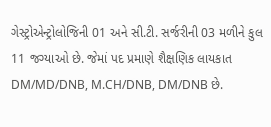ગેસ્ટ્રોએન્ટ્રોલોજિની 01 અને સી.ટી. સર્જરીની 03 મળીને કુલ 11 જગ્યાઓ છે. જેમાં પદ પ્રમાણે શૈક્ષણિક લાયકાત DM/MD/DNB, M.CH/DNB, DM/DNB છે.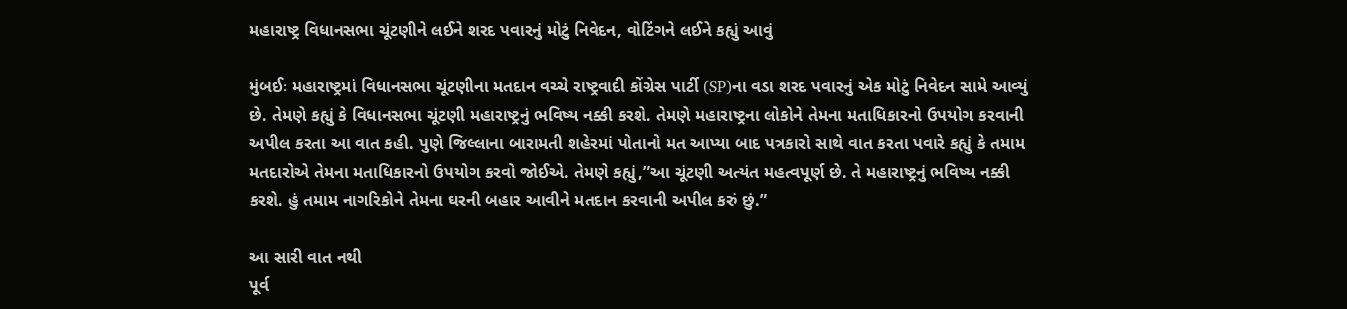મહારાષ્ટ્ર વિધાનસભા ચૂંટણીને લઈને શરદ પવારનું મોટું નિવેદન, વોટિંગને લઈને કહ્યું આવું

મુંબઈઃ મહારાષ્ટ્રમાં વિધાનસભા ચૂંટણીના મતદાન વચ્ચે રાષ્ટ્રવાદી કોંગ્રેસ પાર્ટી (SP)ના વડા શરદ પવારનું એક મોટું નિવેદન સામે આવ્યું છે. તેમણે કહ્યું કે વિધાનસભા ચૂંટણી મહારાષ્ટ્રનું ભવિષ્ય નક્કી કરશે. તેમણે મહારાષ્ટ્રના લોકોને તેમના મતાધિકારનો ઉપયોગ કરવાની અપીલ કરતા આ વાત કહી. પુણે જિલ્લાના બારામતી શહેરમાં પોતાનો મત આપ્યા બાદ પત્રકારો સાથે વાત કરતા પવારે કહ્યું કે તમામ મતદારોએ તેમના મતાધિકારનો ઉપયોગ કરવો જોઈએ. તેમણે કહ્યું,”આ ચૂંટણી અત્યંત મહત્વપૂર્ણ છે. તે મહારાષ્ટ્રનું ભવિષ્ય નક્કી કરશે. હું તમામ નાગરિકોને તેમના ઘરની બહાર આવીને મતદાન કરવાની અપીલ કરું છું.”

આ સારી વાત નથી
પૂર્વ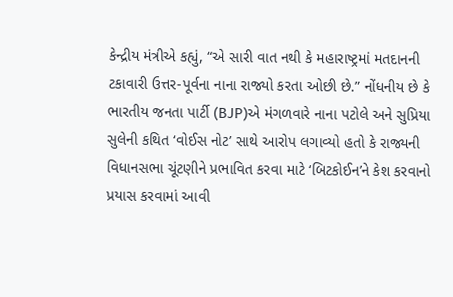કેન્દ્રીય મંત્રીએ કહ્યું, “એ સારી વાત નથી કે મહારાષ્ટ્રમાં મતદાનની ટકાવારી ઉત્તર-પૂર્વના નાના રાજ્યો કરતા ઓછી છે.” નોંધનીય છે કે ભારતીય જનતા પાર્ટી (BJP)એ મંગળવારે નાના પટોલે અને સુપ્રિયા સુલેની કથિત ‘વોઈસ નોટ’ સાથે આરોપ લગાવ્યો હતો કે રાજ્યની વિધાનસભા ચૂંટણીને પ્રભાવિત કરવા માટે ‘બિટકોઈન’ને કેશ કરવાનો પ્રયાસ કરવામાં આવી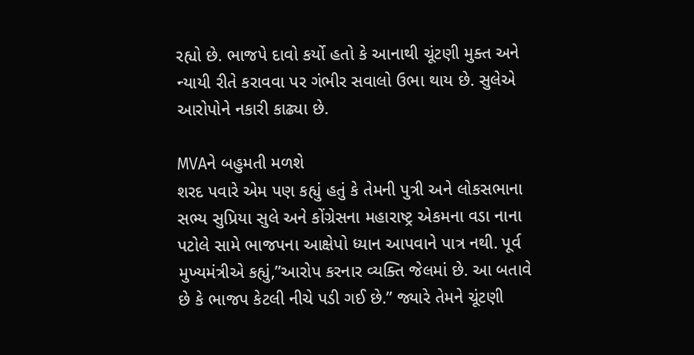રહ્યો છે. ભાજપે દાવો કર્યો હતો કે આનાથી ચૂંટણી મુક્ત અને ન્યાયી રીતે કરાવવા પર ગંભીર સવાલો ઉભા થાય છે. સુલેએ આરોપોને નકારી કાઢ્યા છે.

MVAને બહુમતી મળશે
શરદ પવારે એમ પણ કહ્યું હતું કે તેમની પુત્રી અને લોકસભાના સભ્ય સુપ્રિયા સુલે અને કોંગ્રેસના મહારાષ્ટ્ર એકમના વડા નાના પટોલે સામે ભાજપના આક્ષેપો ધ્યાન આપવાને પાત્ર નથી. પૂર્વ મુખ્યમંત્રીએ કહ્યું,”આરોપ કરનાર વ્યક્તિ જેલમાં છે. આ બતાવે છે કે ભાજપ કેટલી નીચે પડી ગઈ છે.” જ્યારે તેમને ચૂંટણી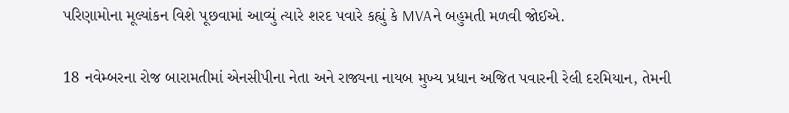પરિણામોના મૂલ્યાંકન વિશે પૂછવામાં આવ્યું ત્યારે શરદ પવારે કહ્યું કે MVAને બહુમતી મળવી જોઈએ.

18 નવેમ્બરના રોજ બારામતીમાં એનસીપીના નેતા અને રાજ્યના નાયબ મુખ્ય પ્રધાન અજિત પવારની રેલી દરમિયાન, તેમની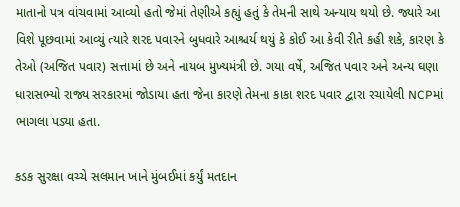માતાનો પત્ર વાંચવામાં આવ્યો હતો જેમાં તેણીએ કહ્યું હતું કે તેમની સાથે અન્યાય થયો છે. જ્યારે આ વિશે પૂછવામાં આવ્યું ત્યારે શરદ પવારને બુધવારે આશ્ચર્ય થયું કે કોઈ આ કેવી રીતે કહી શકે, કારણ કે તેઓ (અજિત પવાર) સત્તામાં છે અને નાયબ મુખ્યમંત્રી છે. ગયા વર્ષે, અજિત પવાર અને અન્ય ઘણા ધારાસભ્યો રાજ્ય સરકારમાં જોડાયા હતા જેના કારણે તેમના કાકા શરદ પવાર દ્વારા રચાયેલી NCPમાં ભાગલા પડ્યા હતા.

કડક સુરક્ષા વચ્ચે સલમાન ખાને મુંબઈમાં કર્યું મતદાન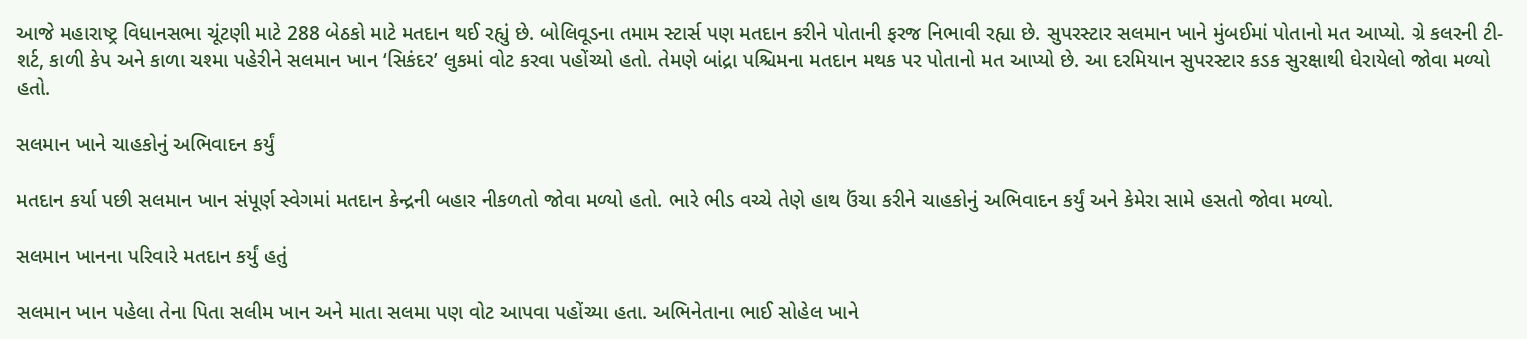આજે મહારાષ્ટ્ર વિધાનસભા ચૂંટણી માટે 288 બેઠકો માટે મતદાન થઈ રહ્યું છે. બોલિવૂડના તમામ સ્ટાર્સ પણ મતદાન કરીને પોતાની ફરજ નિભાવી રહ્યા છે. સુપરસ્ટાર સલમાન ખાને મુંબઈમાં પોતાનો મત આપ્યો. ગ્રે કલરની ટી-શર્ટ, કાળી કેપ અને કાળા ચશ્મા પહેરીને સલમાન ખાન ‘સિકંદર’ લુકમાં વોટ કરવા પહોંચ્યો હતો. તેમણે બાંદ્રા પશ્ચિમના મતદાન મથક પર પોતાનો મત આપ્યો છે. આ દરમિયાન સુપરસ્ટાર કડક સુરક્ષાથી ઘેરાયેલો જોવા મળ્યો હતો.

સલમાન ખાને ચાહકોનું અભિવાદન કર્યું

મતદાન કર્યા પછી સલમાન ખાન સંપૂર્ણ સ્વેગમાં મતદાન કેન્દ્રની બહાર નીકળતો જોવા મળ્યો હતો. ભારે ભીડ વચ્ચે તેણે હાથ ઉંચા કરીને ચાહકોનું અભિવાદન કર્યું અને કેમેરા સામે હસતો જોવા મળ્યો.

સલમાન ખાનના પરિવારે મતદાન કર્યું હતું

સલમાન ખાન પહેલા તેના પિતા સલીમ ખાન અને માતા સલમા પણ વોટ આપવા પહોંચ્યા હતા. અભિનેતાના ભાઈ સોહેલ ખાને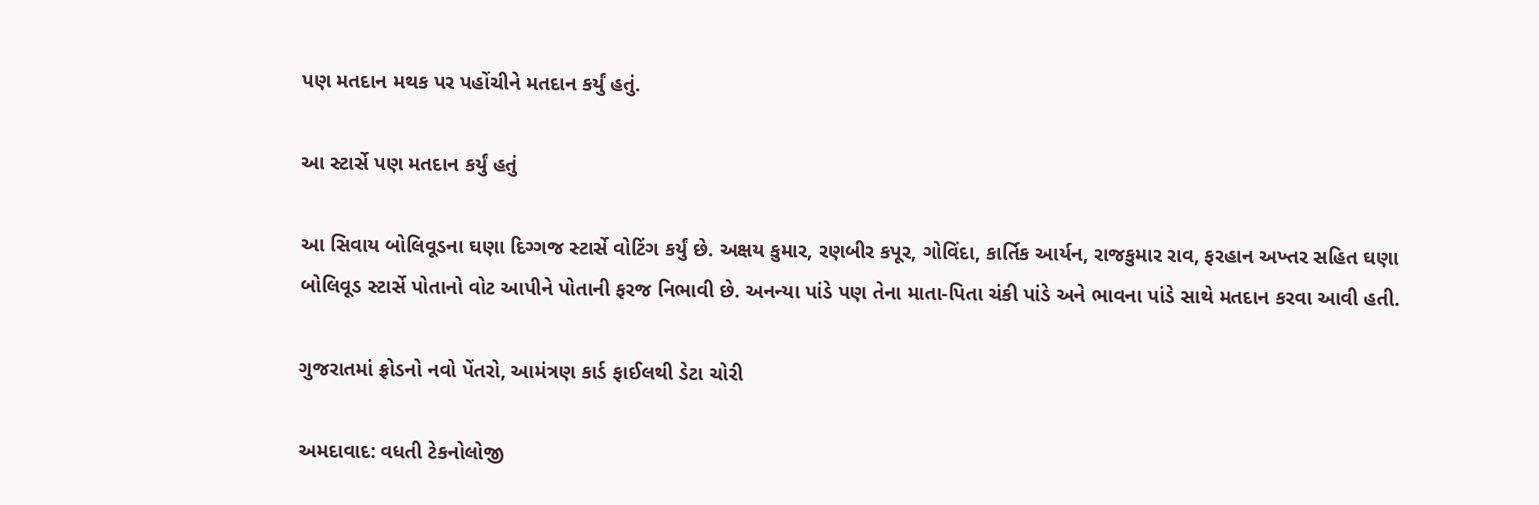પણ મતદાન મથક પર પહોંચીને મતદાન કર્યું હતું.

આ સ્ટાર્સે પણ મતદાન કર્યું હતું

આ સિવાય બોલિવૂડના ઘણા દિગ્ગજ સ્ટાર્સે વોટિંગ કર્યું છે. અક્ષય કુમાર, રણબીર કપૂર, ગોવિંદા, કાર્તિક આર્યન, રાજકુમાર રાવ, ફરહાન અખ્તર સહિત ઘણા બોલિવૂડ સ્ટાર્સે પોતાનો વોટ આપીને પોતાની ફરજ નિભાવી છે. અનન્યા પાંડે પણ તેના માતા-પિતા ચંકી પાંડે અને ભાવના પાંડે સાથે મતદાન કરવા આવી હતી.

ગુજરાતમાં ફ્રોડનો નવો પેંતરો, આમંત્રણ કાર્ડ ફાઈલથી ડેટા ચોરી

અમદાવાદ: વધતી ટેકનોલોજી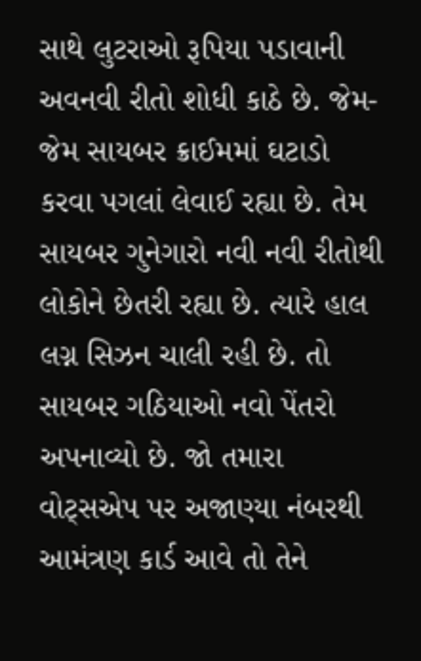સાથે લુટરાઓ રૂપિયા પડાવાની અવનવી રીતો શોધી કાઠે છે. જેમ-જેમ સાયબર ક્રાઈમમાં ઘટાડો કરવા પગલાં લેવાઈ રહ્યા છે. તેમ સાયબર ગુનેગારો નવી નવી રીતોથી લોકોને છેતરી રહ્યા છે. ત્યારે હાલ લગ્ન સિઝન ચાલી રહી છે. તો સાયબર ગઠિયાઓ નવો પેંતરો અપનાવ્યો છે. જો તમારા વોટ્સએપ પર અજાણ્યા નંબરથી આમંત્રણ કાર્ડ આવે તો તેને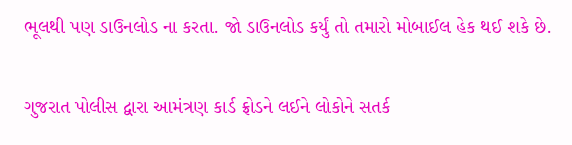ભૂલથી પણ ડાઉનલોડ ના કરતા. જો ડાઉનલોડ કર્યું તો તમારો મોબાઈલ હેક થઈ શકે છે.

ગુજરાત પોલીસ દ્વારા આમંત્રણ કાર્ડ ફ્રોડને લઈને લોકોને સતર્ક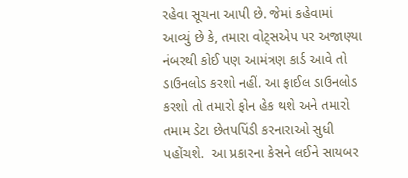રહેવા સૂચના આપી છે. જેમાં કહેવામાં આવ્યું છે કે, તમારા વોટ્સએપ પર અજાણ્યા નંબરથી કોઈ પણ આમંત્રણ કાર્ડ આવે તો ડાઉનલોડ કરશો નહીં. આ ફાઈલ ડાઉનલોડ કરશો તો તમારો ફોન હેક થશે અને તમારો તમામ ડેટા છેતપપિંડી કરનારાઓ સુધી પહોંચશે.  આ પ્રકારના કેસને લઈને સાયબર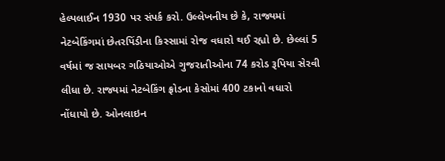હેલ્પલાઈન 1930 પર સંપર્ક કરો. ઉલ્લેખનીય છે કે, રાજ્યમાં નેટબેકિંગમાં છેતરપિંડીના કિસ્સામાં રોજ વધારો થઈ રહ્યો છે. છેલ્લાં 5 વર્ષમાં જ સાયબર ગઠિયાઓએ ગુજરાતીઓના 74 કરોડ રૂપિયા સેરવી લીધા છે. રાજ્યમાં નેટબેકિંગ ફ્રોડના કેસોમાં 400 ટકાનો વધારો નોંધાયો છે. ઓનલાઇન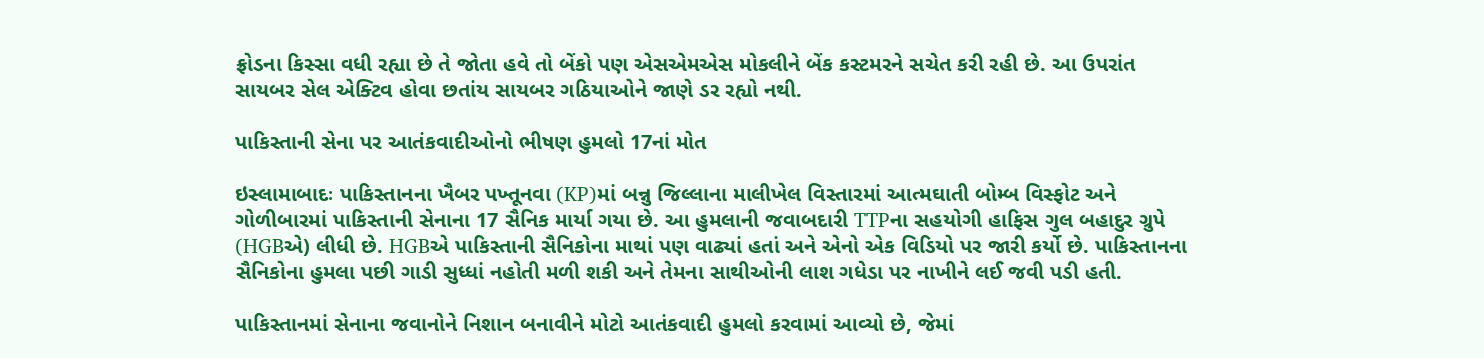ફ્રોડના કિસ્સા વધી રહ્યા છે તે જોતા હવે તો બેંકો પણ એસએમએસ મોકલીને બેંક કસ્ટમરને સચેત કરી રહી છે. આ ઉપરાંત સાયબર સેલ એક્ટિવ હોવા છતાંય સાયબર ગઠિયાઓને જાણે ડર રહ્યો નથી.

પાકિસ્તાની સેના પર આતંકવાદીઓનો ભીષણ હુમલો 17નાં મોત

ઇસ્લામાબાદઃ પાકિસ્તાનના ખૈબર પખ્તૂનવા (KP)માં બન્નુ જિલ્લાના માલીખેલ વિસ્તારમાં આત્મઘાતી બોમ્બ વિસ્ફોટ અને ગોળીબારમાં પાકિસ્તાની સેનાના 17 સૈનિક માર્યા ગયા છે. આ હુમલાની જવાબદારી TTPના સહયોગી હાફિસ ગુલ બહાદુર ગ્રુપે (HGBએ) લીધી છે. HGBએ પાકિસ્તાની સૈનિકોના માથાં પણ વાઢ્યાં હતાં અને એનો એક વિડિયો પર જારી કર્યો છે. પાકિસ્તાનના સૈનિકોના હુમલા પછી ગાડી સુધ્ધાં નહોતી મળી શકી અને તેમના સાથીઓની લાશ ગધેડા પર નાખીને લઈ જવી પડી હતી.

પાકિસ્તાનમાં સેનાના જવાનોને નિશાન બનાવીને મોટો આતંકવાદી હુમલો કરવામાં આવ્યો છે, જેમાં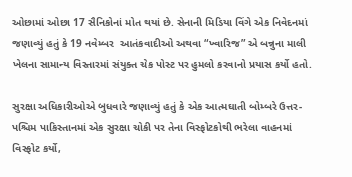ઓછામાં ઓછા 17 સૈનિકોનાં મોત થયાં છે. સેનાની મિડિયા વિંગે એક નિવેદનમાં જણાવ્યું હતું કે 19 નવેમ્બર  આતંકવાદીઓ અથવા “ખ્વારિજ” એ બન્નુના માલી ખેલના સામાન્ય વિસ્તારમાં સંયુક્ત ચેક પોસ્ટ પર હુમલો કરવાનો પ્રયાસ કર્યો હતો.

સુરક્ષા અધિકારીઓએ બુધવારે જણાવ્યું હતું કે એક આત્મઘાતી બોમ્બરે ઉત્તર-પશ્ચિમ પાકિસ્તાનમાં એક સુરક્ષા ચોકી પર તેના વિસ્ફોટકોથી ભરેલા વાહનમાં વિસ્ફોટ કર્યો,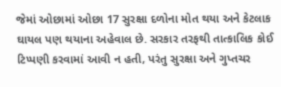જેમાં ઓછામાં ઓછા 17 સુરક્ષા દળોના મોત થયા અને કેટલાક ઘાયલ પણ થયાના અહેવાલ છે. સરકાર તરફથી તાત્કાલિક કોઈ ટિપ્પણી કરવામાં આવી ન હતી, પરંતુ સુરક્ષા અને ગુપ્તચર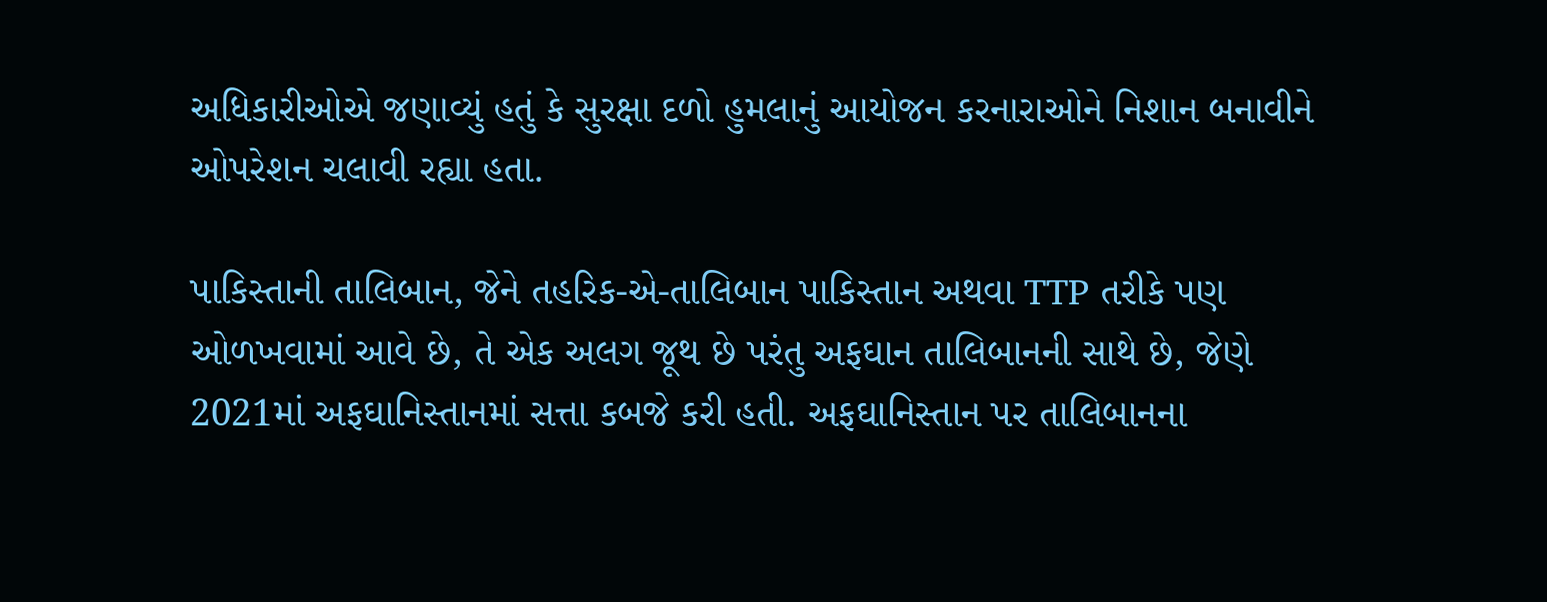અધિકારીઓએ જણાવ્યું હતું કે સુરક્ષા દળો હુમલાનું આયોજન કરનારાઓને નિશાન બનાવીને ઓપરેશન ચલાવી રહ્યા હતા.

પાકિસ્તાની તાલિબાન, જેને તહરિક-એ-તાલિબાન પાકિસ્તાન અથવા TTP તરીકે પણ ઓળખવામાં આવે છે, તે એક અલગ જૂથ છે પરંતુ અફઘાન તાલિબાનની સાથે છે, જેણે 2021માં અફઘાનિસ્તાનમાં સત્તા કબજે કરી હતી. અફઘાનિસ્તાન પર તાલિબાનના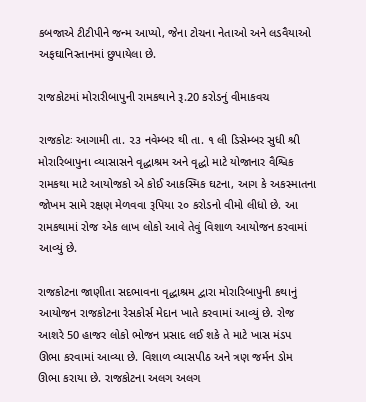કબજાએ ટીટીપીને જન્મ આપ્યો, જેના ટોચના નેતાઓ અને લડવૈયાઓ અફઘાનિસ્તાનમાં છુપાયેલા છે.

રાજકોટમાં મોરારીબાપુની રામકથાને રૂ.20 કરોડનું વીમાકવચ

રાજકોટઃ આગામી તા. ૨૩ નવેમ્બર થી તા. ૧ લી ડિસેમ્બર સુધી શ્રી મોરારિબાપુના વ્યાસાસને વૃદ્ધાશ્રમ અને વૃદ્ધો માટે યોજાનાર વૈશ્વિક રામકથા માટે આયોજકો એ કોઈ આકસ્મિક ઘટના, આગ કે અકસ્માતના જોખમ સામે રક્ષણ મેળવવા રૂપિયા ૨૦ કરોડનો વીમો લીધો છે. આ રામકથામાં રોજ એક લાખ લોકો આવે તેવું વિશાળ આયોજન કરવામાં આવ્યું છે.

રાજકોટના જાણીતા સદભાવના વૃદ્ધાશ્રમ દ્વારા મોરારિબાપુની કથાનું આયોજન રાજકોટના રેસકોર્સ મેદાન ખાતે કરવામાં આવ્યું છે. રોજ આશરે 50 હાજર લોકો ભોજન પ્રસાદ લઈ શકે તે માટે ખાસ મંડપ ઊભા કરવામાં આવ્યા છે. વિશાળ વ્યાસપીઠ અને ત્રણ જર્મન ડોમ ઊભા કરાયા છે. રાજકોટના અલગ અલગ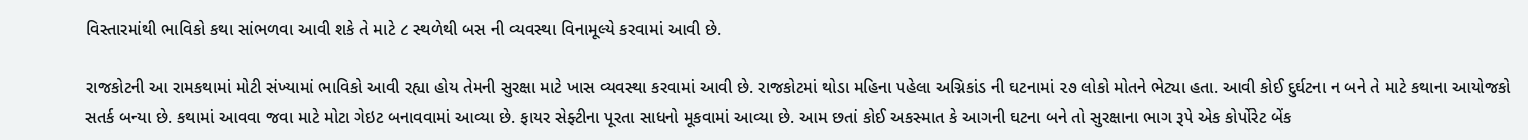વિસ્તારમાંથી ભાવિકો કથા સાંભળવા આવી શકે તે માટે ૮ સ્થળેથી બસ ની વ્યવસ્થા વિનામૂલ્યે કરવામાં આવી છે.

રાજકોટની આ રામકથામાં મોટી સંખ્યામાં ભાવિકો આવી રહ્યા હોય તેમની સુરક્ષા માટે ખાસ વ્યવસ્થા કરવામાં આવી છે. રાજકોટમાં થોડા મહિના પહેલા અગ્નિકાંડ ની ઘટનામાં ૨૭ લોકો મોતને ભેટ્યા હતા. આવી કોઈ દુર્ઘટના ન બને તે માટે કથાના આયોજકો સતર્ક બન્યા છે. કથામાં આવવા જવા માટે મોટા ગેઇટ બનાવવામાં આવ્યા છે. ફાયર સેફ્ટીના પૂરતા સાધનો મૂકવામાં આવ્યા છે. આમ છતાં કોઈ અકસ્માત કે આગની ઘટના બને તો સુરક્ષાના ભાગ રૂપે એક કોર્પોરેટ બેંક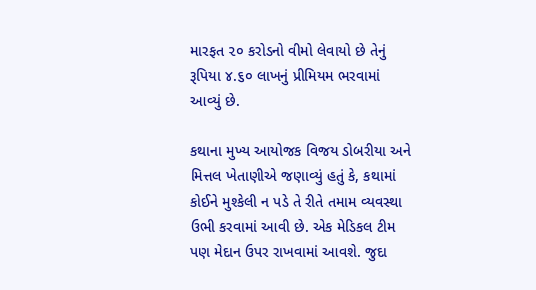મારફત ૨૦ કરોડનો વીમો લેવાયો છે તેનું રૂપિયા ૪.૬૦ લાખનું પ્રીમિયમ ભરવામાં આવ્યું છે.

કથાના મુખ્ય આયોજક વિજય ડોબરીયા અને મિત્તલ ખેતાણીએ જણાવ્યું હતું કે, કથામાં કોઈને મુશ્કેલી ન પડે તે રીતે તમામ વ્યવસ્થા ઉભી કરવામાં આવી છે. એક મેડિકલ ટીમ પણ મેદાન ઉપર રાખવામાં આવશે. જુદા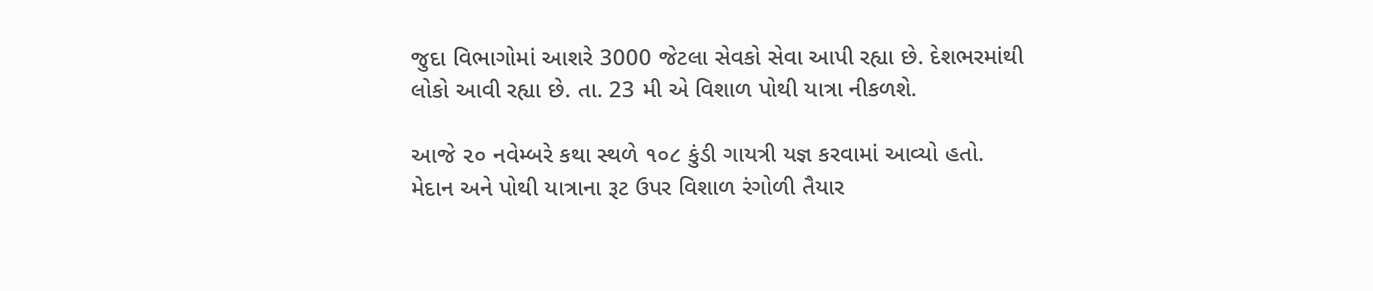જુદા વિભાગોમાં આશરે 3000 જેટલા સેવકો સેવા આપી રહ્યા છે. દેશભરમાંથી લોકો આવી રહ્યા છે. તા. 23 મી એ વિશાળ પોથી યાત્રા નીકળશે.

આજે ૨૦ નવેમ્બરે કથા સ્થળે ૧૦૮ કુંડી ગાયત્રી યજ્ઞ કરવામાં આવ્યો હતો. મેદાન અને પોથી યાત્રાના રૂટ ઉપર વિશાળ રંગોળી તૈયાર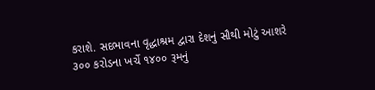કરાશે. સદભાવના વૃદ્ધાશ્રમ દ્વારા દેશનું સૌથી મોટું આશરે ૩૦૦ કરોડના ખર્ચે ૧૪૦૦ રૂમનું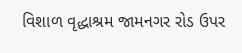વિશાળ વૃદ્ધાશ્રમ જામનગર રોડ ઉપર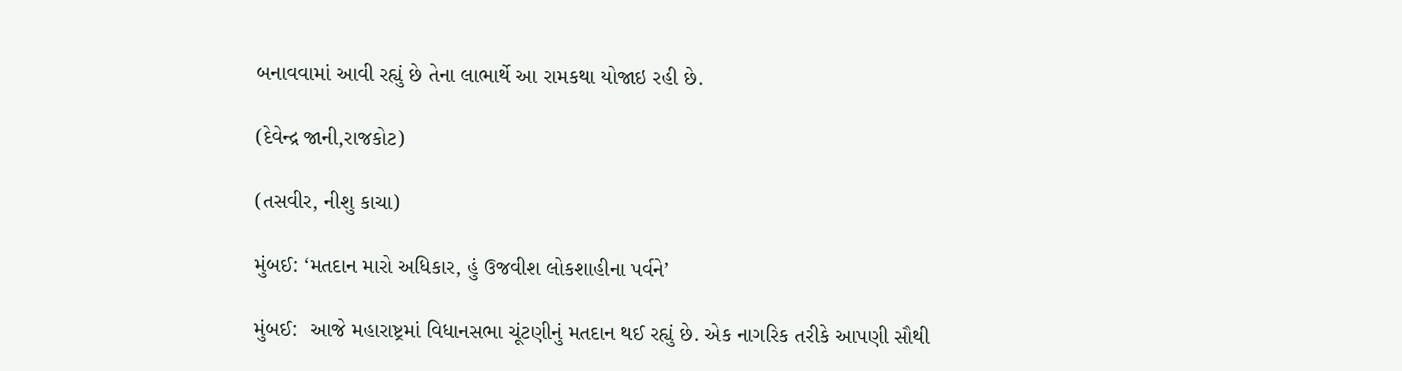બનાવવામાં આવી રહ્યું છે તેના લાભાર્થે આ રામકથા યોજાઇ રહી છે.

(દેવેન્દ્ર જાની,રાજકોટ)

(તસવીર, નીશુ કાચા)

મુંબઈ: ‘મતદાન મારો અધિકાર, હું ઉજવીશ લોકશાહીના પર્વને’

મુંબઈ:  આજે મહારાષ્ટ્રમાં વિધાનસભા ચૂંટણીનું મતદાન થઈ રહ્યું છે. એક નાગરિક તરીકે આપણી સૌથી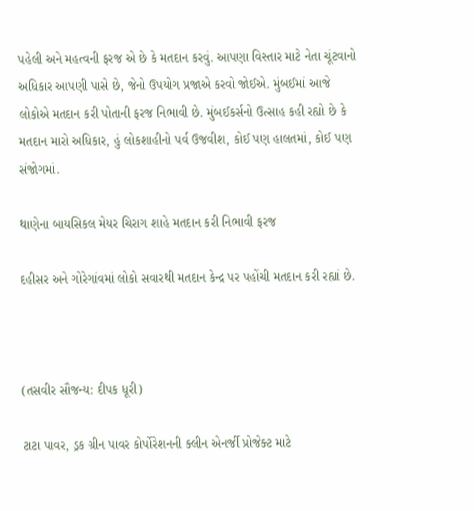પહેલી અને મહત્વની ફરજ એ છે કે મતદાન કરવું. આપણા વિસ્તાર માટે નેતા ચૂંટવાનો અધિકાર આપણી પાસે છે, જેનો ઉપયોગ પ્રજાએ કરવો જોઈએ. મુંબઈમાં આજે લોકોએ મતદાન કરી પોતાની ફરજ નિભાવી છે. મુંબઈકર્સનો ઉત્સાહ કહી રહ્યો છે કે મતદાન મારો અધિકાર, હું લોકશાહીનો પર્વ ઉજવીશ, કોઈ પણ હાલતમાં, કોઈ પણ સંજોગમાં.

થાણેના બાયસિકલ મેયર ચિરાગ શાહે મતદાન કરી નિભાવી ફરજ

દહીસર અને ગોરેગાંવમાં લોકો સવારથી મતદાન કેન્દ્ર પર પહોંચી મતદાન કરી રહ્યાં છે.



(તસવીર સૌજન્ય: દીપક ધૂરી)

ટાટા પાવર, ડ્રક ગ્રીન પાવર કોર્પોરેશનની ક્લીન એનર્જી પ્રોજેક્ટ માટે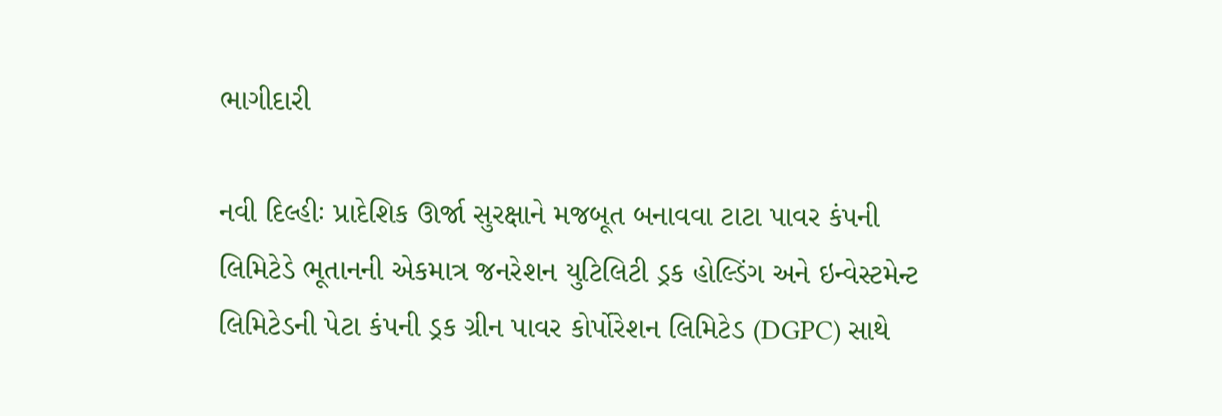ભાગીદારી

નવી દિલ્હીઃ પ્રાદેશિક ઊર્જા સુરક્ષાને મજબૂત બનાવવા ટાટા પાવર કંપની લિમિટેડે ભૂતાનની એકમાત્ર જનરેશન યુટિલિટી ડ્રક હોલ્ડિંગ અને ઇન્વેસ્ટમેન્ટ લિમિટેડની પેટા કંપની ડ્રક ગ્રીન પાવર કોર્પોરેશન લિમિટેડ (DGPC) સાથે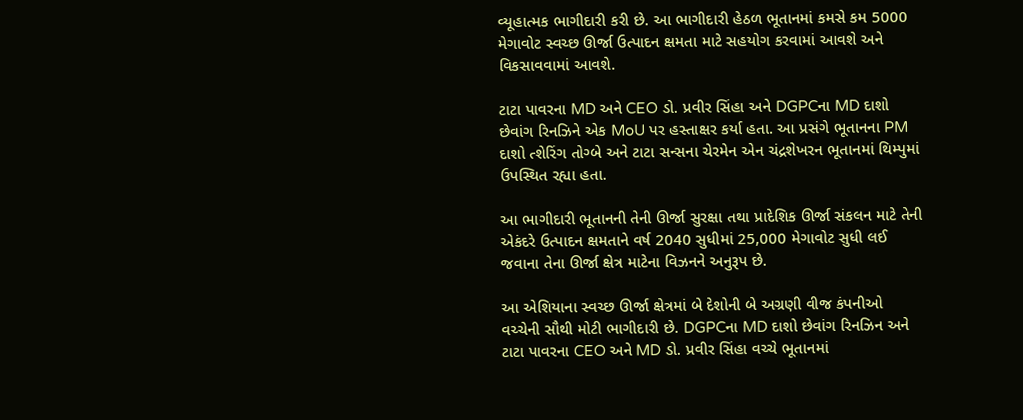વ્યૂહાત્મક ભાગીદારી કરી છે. આ ભાગીદારી હેઠળ ભૂતાનમાં કમસે કમ 5000 મેગાવોટ સ્વચ્છ ઊર્જા ઉત્પાદન ક્ષમતા માટે સહયોગ કરવામાં આવશે અને વિકસાવવામાં આવશે.

ટાટા પાવરના MD અને CEO ડો. પ્રવીર સિંહા અને DGPCના MD દાશો છેવાંગ રિનઝિને એક MoU પર હસ્તાક્ષર કર્યા હતા. આ પ્રસંગે ભૂતાનના PM દાશો ત્શેરિંગ તોગ્બે અને ટાટા સન્સના ચેરમેન એન ચંદ્રશેખરન ભૂતાનમાં થિમ્પુમાં ઉપસ્થિત રહ્યા હતા.

આ ભાગીદારી ભૂતાનની તેની ઊર્જા સુરક્ષા તથા પ્રાદેશિક ઊર્જા સંકલન માટે તેની એકંદરે ઉત્પાદન ક્ષમતાને વર્ષ 2040 સુધીમાં 25,000 મેગાવોટ સુધી લઈ જવાના તેના ઊર્જા ક્ષેત્ર માટેના વિઝનને અનુરૂપ છે.

આ એશિયાના સ્વચ્છ ઊર્જા ક્ષેત્રમાં બે દેશોની બે અગ્રણી વીજ કંપનીઓ વચ્ચેની સૌથી મોટી ભાગીદારી છે. DGPCના MD દાશો છેવાંગ રિનઝિન અને ટાટા પાવરના CEO અને MD ડો. પ્રવીર સિંહા વચ્ચે ભૂતાનમાં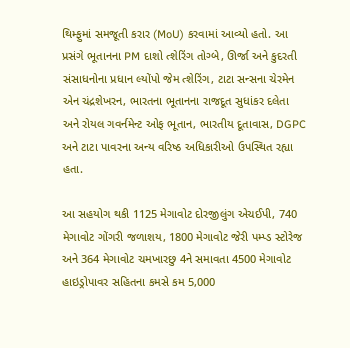થિમ્ફુમાં સમજૂતી કરાર (MoU) કરવામાં આવ્યો હતો. આ પ્રસંગે ભૂતાનના PM દાશો ત્શેરિંગ તોગ્બે, ઊર્જા અને કુદરતી સંસાધનોના પ્રધાન લ્યોંપો જેમ ત્શેરિંગ, ટાટા સન્સના ચેરમેન એન ચંદ્રશેખરન, ભારતના ભૂતાનના રાજદૂત સુધાંકર દલેતા અને રોયલ ગવર્નમેન્ટ ઓફ ભૂતાન, ભારતીય દૂતાવાસ, DGPC અને ટાટા પાવરના અન્ય વરિષ્ઠ અધિકારીઓ ઉપસ્થિત રહ્યા હતા.

આ સહયોગ થકી 1125 મેગાવોટ દોરજીલુંગ એચઈપી, 740 મેગાવોટ ગોંગરી જળાશય, 1800 મેગાવોટ જેરી પમ્પ્ડ સ્ટોરેજ અને 364 મેગાવોટ ચમખારછુ 4ને સમાવતા 4500 મેગાવોટ હાઇડ્રોપાવર સહિતના કમસે કમ 5,000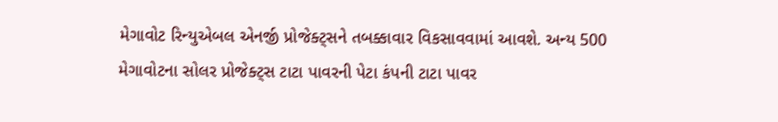મેગાવોટ રિન્યુએબલ એનર્જી પ્રોજેક્ટ્સને તબક્કાવાર વિકસાવવામાં આવશે. અન્ય 500 મેગાવોટના સોલર પ્રોજેક્ટ્સ ટાટા પાવરની પેટા કંપની ટાટા પાવર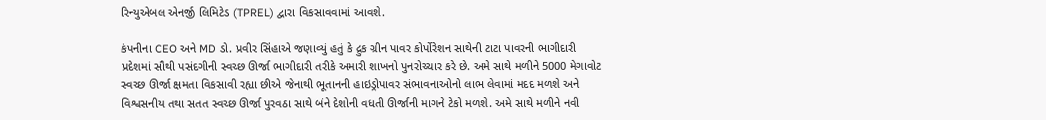રિન્યુએબલ એનર્જી લિમિટેડ (TPREL) દ્વારા વિકસાવવામાં આવશે.

કંપનીના CEO અને MD ડો. પ્રવીર સિંહાએ જણાવ્યું હતું કે દ્રુક ગ્રીન પાવર કોર્પોરેશન સાથેની ટાટા પાવરની ભાગીદારી પ્રદેશમાં સૌથી પસંદગીની સ્વચ્છ ઊર્જા ભાગીદારી તરીકે અમારી શાખનો પુનરોચ્ચાર કરે છે. અમે સાથે મળીને 5000 મેગાવોટ સ્વચ્છ ઊર્જા ક્ષમતા વિકસાવી રહ્યા છીએ જેનાથી ભૂતાનની હાઇડ્રોપાવર સંભાવનાઓનો લાભ લેવામાં મદદ મળશે અને વિશ્વસનીય તથા સતત સ્વચ્છ ઊર્જા પુરવઠા સાથે બંને દેશોની વધતી ઊર્જાની માગને ટેકો મળશે. અમે સાથે મળીને નવી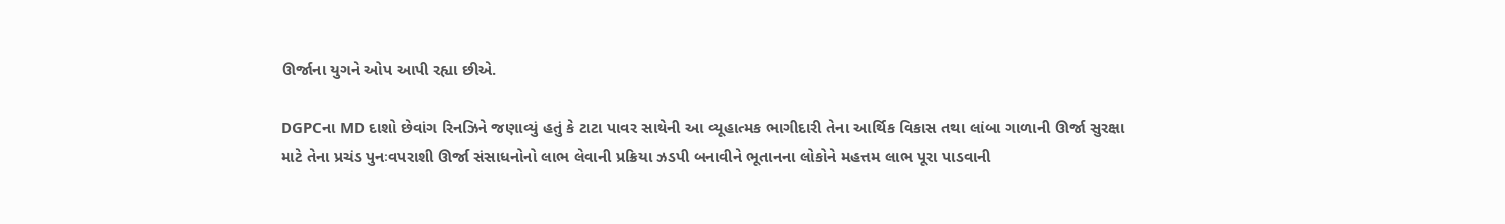ઊર્જાના યુગને ઓપ આપી રહ્યા છીએ.

DGPCના MD દાશો છેવાંગ રિનઝિને જણાવ્યું હતું કે ટાટા પાવર સાથેની આ વ્યૂહાત્મક ભાગીદારી તેના આર્થિક વિકાસ તથા લાંબા ગાળાની ઊર્જા સુરક્ષા માટે તેના પ્રચંડ પુનઃવપરાશી ઊર્જા સંસાધનોનો લાભ લેવાની પ્રક્રિયા ઝડપી બનાવીને ભૂતાનના લોકોને મહત્તમ લાભ પૂરા પાડવાની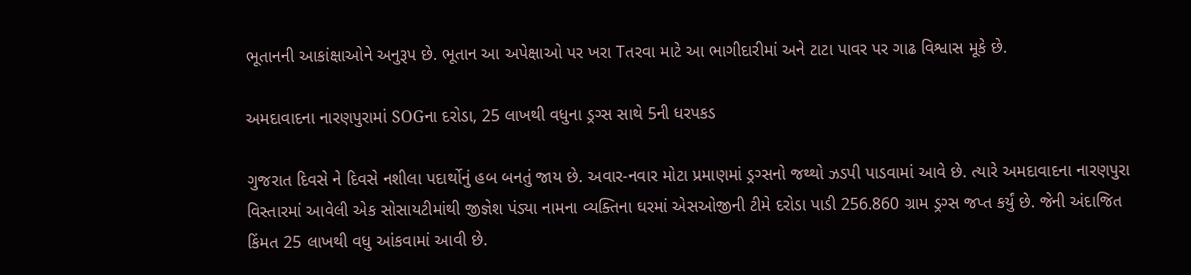ભૂતાનની આકાંક્ષાઓને અનુરૂપ છે. ભૂતાન આ અપેક્ષાઓ પર ખરા Tતરવા માટે આ ભાગીદારીમાં અને ટાટા પાવર પર ગાઢ વિશ્વાસ મૂકે છે.

અમદાવાદના નારણપુરામાં SOGના દરોડા, 25 લાખથી વધુના ડ્રગ્સ સાથે 5ની ધરપકડ

ગુજરાત દિવસે ને દિવસે નશીલા પદાર્થોનું હબ બનતું જાય છે. અવાર-નવાર મોટા પ્રમાણમાં ડ્રગ્સનો જથ્થો ઝડપી પાડવામાં આવે છે. ત્યારે અમદાવાદના નારણપુરા વિસ્તારમાં આવેલી એક સોસાયટીમાંથી જીજ્ઞેશ પંડ્યા નામના વ્યક્તિના ઘરમાં એસઓજીની ટીમે દરોડા પાડી 256.860 ગ્રામ ડ્રગ્સ જપ્ત કર્યું છે. જેની અંદાજિત કિંમત 25 લાખથી વધુ આંકવામાં આવી છે.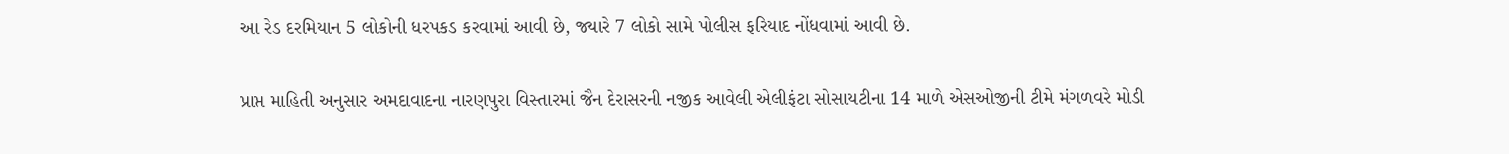આ રેડ દરમિયાન 5 લોકોની ધરપકડ કરવામાં આવી છે, જ્યારે 7 લોકો સામે પોલીસ ફરિયાદ નોંધવામાં આવી છે.

પ્રાપ્ત માહિતી અનુસાર અમદાવાદના નારણપુરા વિસ્તારમાં જૈન દેરાસરની નજીક આવેલી એલીફંટા સોસાયટીના 14 માળે એસઓજીની ટીમે મંગળવરે મોડી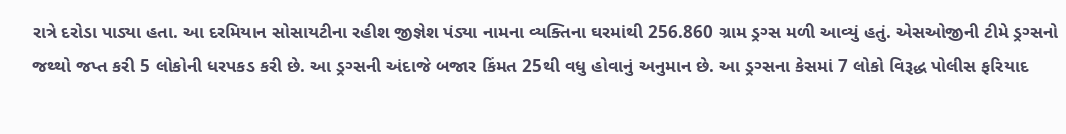રાત્રે દરોડા પાડ્યા હતા. આ દરમિયાન સોસાયટીના રહીશ જીજ્ઞેશ પંડ્યા નામના વ્યક્તિના ઘરમાંથી 256.860 ગ્રામ ડ્રગ્સ મળી આવ્યું હતું. એસઓજીની ટીમે ડ્રગ્સનો જથ્થો જપ્ત કરી 5 લોકોની ધરપકડ કરી છે. આ ડ્રગ્સની અંદાજે બજાર કિંમત 25થી વધુ હોવાનું અનુમાન છે. આ ડ્રગ્સના કેસમાં 7 લોકો વિરૂદ્ધ પોલીસ ફરિયાદ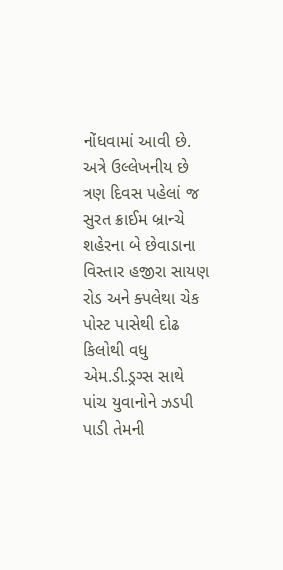નોંધવામાં આવી છે.  અત્રે ઉલ્લેખનીય છે ત્રણ દિવસ પહેલાં જ સુરત ક્રાઈમ બ્રાન્ચે શહેરના બે છેવાડાના વિસ્તાર હજીરા સાયણ રોડ અને ક્પલેથા ચેક પોસ્ટ પાસેથી દોઢ કિલોથી વધુ એમ.ડી.ડ્રગ્સ સાથે પાંચ યુવાનોને ઝડપી પાડી તેમની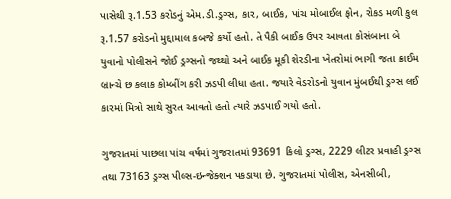પાસેથી રૂ.1.53 કરોડનું એમ.ડી.ડ્રગ્સ, કાર, બાઈક, પાંચ મોબાઈલ ફોન, રોકડ મળી કુલ રૂ.1.57 કરોડનો મુદ્દામાલ કબજે કર્યો હતો. તે પૈકી બાઈક ઉપર આવતા કોસંબાના બે યુવાનો પોલીસને જોઈ ડ્રગ્સનો જથ્થો અને બાઈક મૂકી શેરડીના ખેતરોમાં ભાગી જતા ક્રાઈમ બ્રાન્ચે છ કલાક કોમ્બીંગ કરી ઝડપી લીધા હતા. જયારે વેડરોડનો યુવાન મુંબઈથી ડ્રગ્સ લઈ કારમાં મિત્રો સાથે સુરત આવતો હતો ત્યારે ઝડપાઈ ગયો હતો.

ગુજરાતમાં પાછલા પાંચ વર્ષમાં ગુજરાતમાં 93691 કિલો ડ્રગ્સ, 2229 લીટર પ્રવાહી ડ્રગ્સ તથા 73163 ડ્રગ્સ પીલ્સ-ઇન્જેક્શન પકડાયા છે. ગુજરાતમાં પોલીસ, એનસીબી,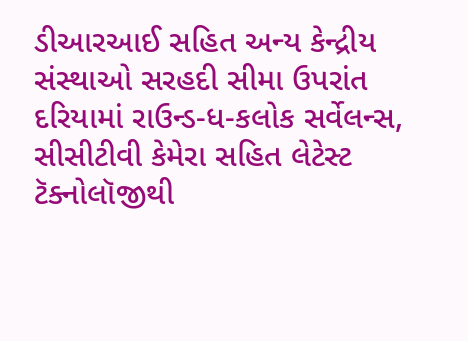ડીઆરઆઈ સહિત અન્ય કેન્દ્રીય સંસ્થાઓ સરહદી સીમા ઉપરાંત દરિયામાં રાઉન્ડ-ધ-કલોક સર્વેલન્સ, સીસીટીવી કેમેરા સહિત લેટેસ્ટ ટૅક્નોલૉજીથી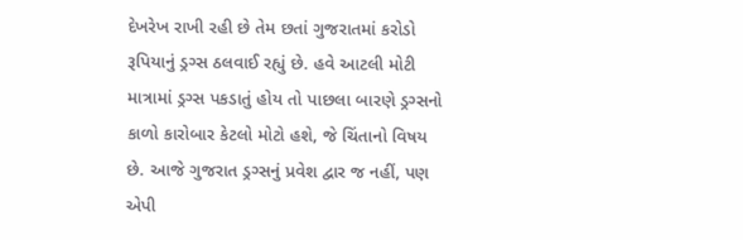દેખરેખ રાખી રહી છે તેમ છતાં ગુજરાતમાં કરોડો રૂપિયાનું ડ્રગ્સ ઠલવાઈ રહ્યું છે. હવે આટલી મોટી માત્રામાં ડ્રગ્સ પકડાતું હોય તો પાછલા બારણે ડ્રગ્સનો કાળો કારોબાર કેટલો મોટો હશે, જે ચિંતાનો વિષય છે. આજે ગુજરાત ડ્રગ્સનું પ્રવેશ દ્વાર જ નહીં, પણ એપી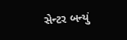સેન્ટર બન્યું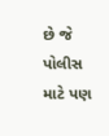છે જે પોલીસ માટે પણ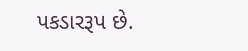પકડારરૂપ છે.